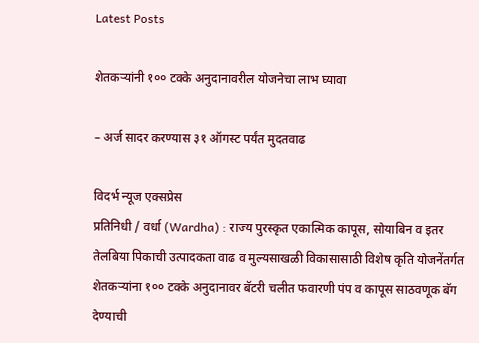Latest Posts

शेतकऱ्यांनी १०० टक्के अनुदानावरील योजनेचा लाभ घ्यावा

– अर्ज सादर करण्यास ३१ ऑगस्ट पर्यंत मुदतवाढ

विदर्भ न्यूज एक्सप्रेस
प्रतिनिधी / वर्धा (Wardha) : राज्य पुरस्कृत एकात्मिक कापूस, सोयाबिन व इतर तेलबिया पिकाची उत्पादकता वाढ व मुल्यसाखळी विकासासाठी विशेष कृति योजनेंतर्गत  शेतकऱ्यांना १०० टक्के अनुदानावर बॅटरी चलीत फवारणी पंप व कापूस साठवणूक बॅग देण्याची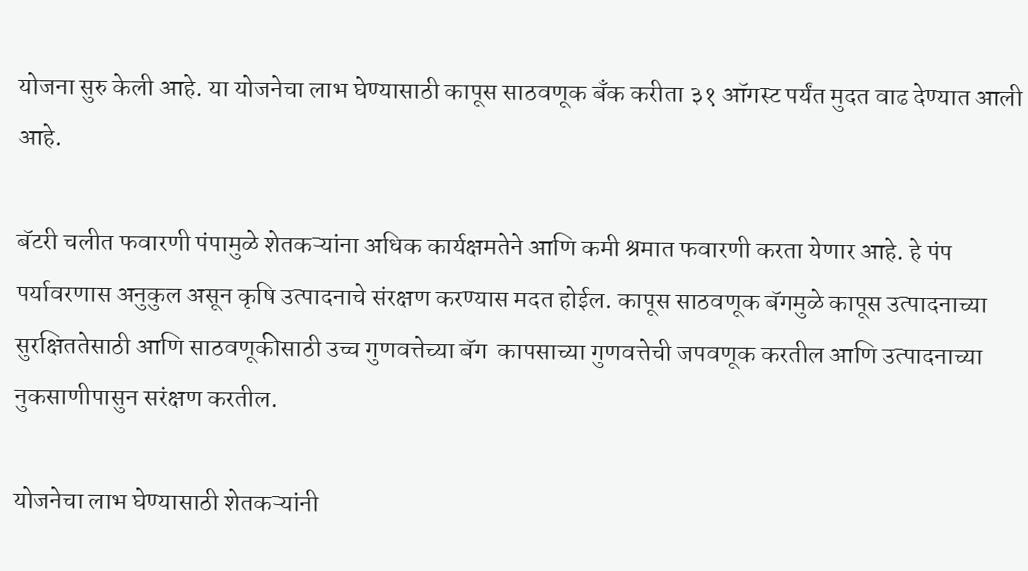योजना सुरु केली आहे. या योजनेचा लाभ घेण्यासाठी कापूस साठवणूक बँक करीता ३१ ऑगस्ट पर्यंत मुदत वाढ देण्यात आली आहे.

बॅटरी चलीत फवारणी पंपामुळे शेतकऱ्यांना अधिक कार्यक्षमतेने आणि कमी श्रमात फवारणी करता येणार आहे. हे पंप पर्यावरणास अनुकुल असून कृषि उत्पादनाचे संरक्षण करण्यास मदत होईल. कापूस साठवणूक बॅगमुळे कापूस उत्पादनाच्या सुरक्षिततेसाठी आणि साठवणूकीसाठी उच्च गुणवत्तेच्या बॅग  कापसाच्या गुणवत्तेची जपवणूक करतील आणि उत्पादनाच्या नुकसाणीपासुन सरंक्षण करतील.

योजनेचा लाभ घेण्यासाठी शेतकऱ्यांनी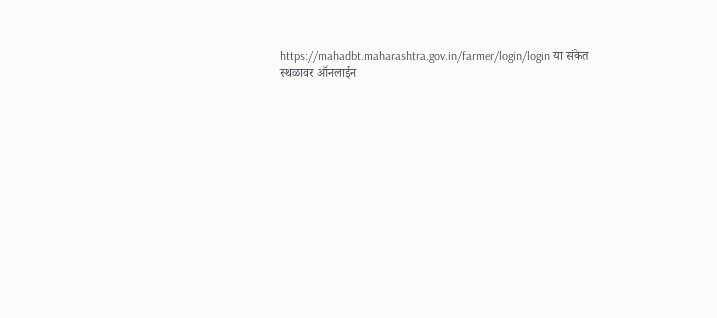https://mahadbt.maharashtra.gov.in/farmer/login/login या संकेत स्थळावर ऑनलाईन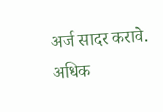अर्ज सादर करावे. अधिक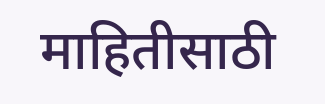माहितीसाठी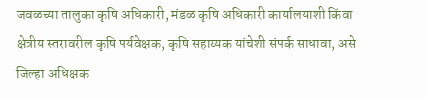जवळच्या तालुका कृषि अधिकारी, मंडळ कृषि अधिकारी कार्यालयाशी किंवा क्षेत्रीय स्तरावरील कृषि पर्यवेक्षक, कृषि सहाय्यक यांचेशी संपर्क साधावा, असे जिल्हा अधिक्षक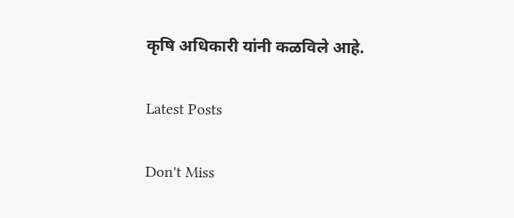कृषि अधिकारी यांनी कळविले आहे.

Latest Posts

Don't Miss